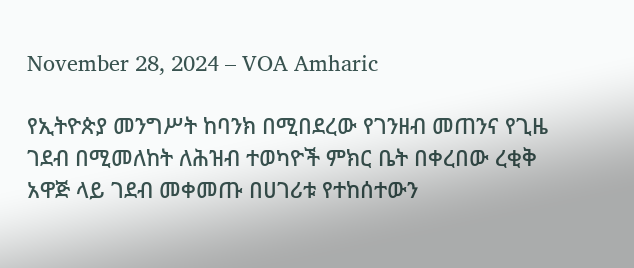November 28, 2024 – VOA Amharic

የኢትዮጵያ መንግሥት ከባንክ በሚበደረው የገንዘብ መጠንና የጊዜ ገደብ በሚመለከት ለሕዝብ ተወካዮች ምክር ቤት በቀረበው ረቂቅ አዋጅ ላይ ገደብ መቀመጡ በሀገሪቱ የተከሰተውን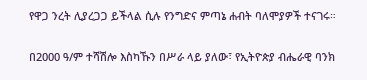የዋጋ ንረት ሊያረጋጋ ይችላል ሲሉ የንግድና ምጣኔ ሐብት ባለሞያዎች ተናገሩ።

በ2000 ዓ/ም ተሻሽሎ እስካኹን በሥራ ላይ ያለው፣ የኢትዮጵያ ብሔራዊ ባንክ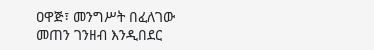ዐዋጅ፣ መንግሥት በፈለገው መጠን ገንዘብ እንዲበደር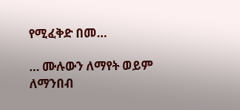የሚፈቅድ በመ…

… ሙሉውን ለማየት ወይም ለማንበብ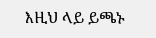እዚህ ላይ ይጫኑ